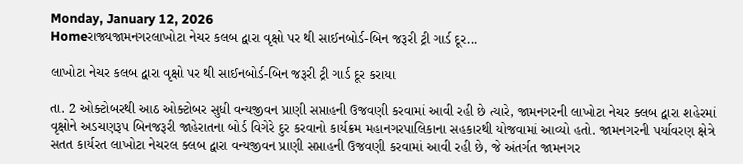Monday, January 12, 2026
Homeરાજ્યજામનગરલાખોટા નેચર કલબ દ્વારા વૃક્ષો પર થી સાઈનબોર્ડ-બિન જરૂરી ટ્રી ગાર્ડ દૂર...

લાખોટા નેચર કલબ દ્વારા વૃક્ષો પર થી સાઈનબોર્ડ-બિન જરૂરી ટ્રી ગાર્ડ દૂર કરાયા

તા. 2 ઓક્ટોબરથી આઠ ઓક્ટોબર સુધી વન્યજીવન પ્રાણી સપ્તાહની ઉજવણી કરવામાં આવી રહી છે ત્યારે, જામનગરની લાખોટા નેચર ક્લબ દ્વારા શહેરમાં વૃક્ષોને અડચણરૂપ બિનજરૂરી જાહેરાતના બોર્ડ વિગેરે દુર કરવાનો કાર્યક્રમ મહાનગરપાલિકાના સહકારથી યોજવામાં આવ્યો હતો. જામનગરની પર્યાવરણ ક્ષેત્રે સતત કાર્યરત લાખોટા નેચરલ ક્લબ દ્વારા વન્યજીવન પ્રાણી સપ્તાહની ઉજવણી કરવામાં આવી રહી છે, જે અંતર્ગત જામનગર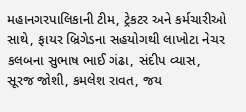મહાનગરપાલિકાની ટીમ, ટ્રેકટર અને કર્મચારીઓ સાથે, ફાયર બ્રિગેડના સહયોગથી લાખોટા નેચર કલબના સુભાષ ભાઈ ગંઢા, સંદીપ વ્યાસ, સૂરજ જોશી, કમલેશ રાવત, જય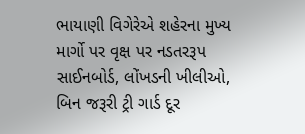ભાયાણી વિગેરેએ શહેરના મુખ્ય માર્ગો પર વૃક્ષ પર નડતરરૂપ સાઈનબોર્ડ, લોંખડની ખીલીઓ, બિન જરૂરી ટ્રી ગાર્ડ દૂર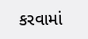કરવામાં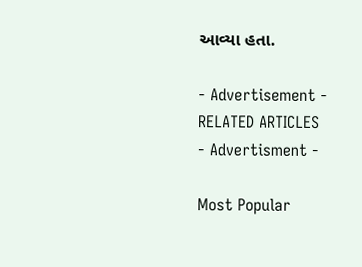આવ્યા હતા.

- Advertisement -
RELATED ARTICLES
- Advertisment -

Most Popular